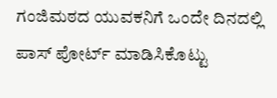ಗಂಜಿಮಠದ ಯುವಕನಿಗೆ ಒಂದೇ ದಿನದಲ್ಲಿ ಪಾಸ್ ಪೋರ್ಟ್ ಮಾಡಿಸಿಕೊಟ್ಟು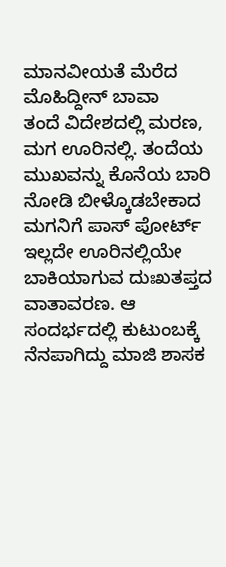ಮಾನವೀಯತೆ ಮೆರೆದ ಮೊಹಿದ್ದೀನ್ ಬಾವಾ
ತಂದೆ ವಿದೇಶದಲ್ಲಿ ಮರಣ, ಮಗ ಊರಿನಲ್ಲಿ. ತಂದೆಯ ಮುಖವನ್ನು ಕೊನೆಯ ಬಾರಿ ನೋಡಿ ಬೀಳ್ಕೊಡಬೇಕಾದ ಮಗನಿಗೆ ಪಾಸ್ ಪೋರ್ಟ್ ಇಲ್ಲದೇ ಊರಿನಲ್ಲಿಯೇ ಬಾಕಿಯಾಗುವ ದುಃಖತಪ್ತದ ವಾತಾವರಣ. ಆ ಸಂದರ್ಭದಲ್ಲಿ ಕುಟುಂಬಕ್ಕೆ ನೆನಪಾಗಿದ್ದು ಮಾಜಿ ಶಾಸಕ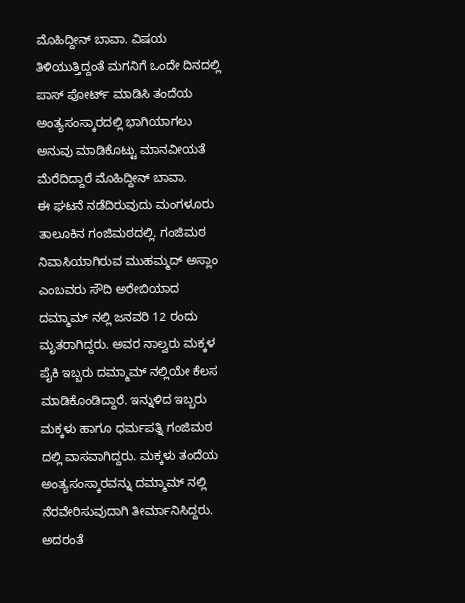ಮೊಹಿದ್ದೀನ್ ಬಾವಾ. ವಿಷಯ ತಿಳಿಯುತ್ತಿದ್ದಂತೆ ಮಗನಿಗೆ ಒಂದೇ ದಿನದಲ್ಲಿ ಪಾಸ್ ಪೋರ್ಟ್ ಮಾಡಿಸಿ ತಂದೆಯ ಅಂತ್ಯಸಂಸ್ಕಾರದಲ್ಲಿ ಭಾಗಿಯಾಗಲು ಅನುವು ಮಾಡಿಕೊಟ್ಟು ಮಾನವೀಯತೆ ಮೆರೆದಿದ್ದಾರೆ ಮೊಹಿದ್ದೀನ್ ಬಾವಾ.
ಈ ಘಟನೆ ನಡೆದಿರುವುದು ಮಂಗಳೂರು ತಾಲೂಕಿನ ಗಂಜಿಮಠದಲ್ಲಿ. ಗಂಜಿಮಠ ನಿವಾಸಿಯಾಗಿರುವ ಮುಹಮ್ಮದ್ ಅಸ್ಲಾಂ ಎಂಬವರು ಸೌದಿ ಅರೇಬಿಯಾದ ದಮ್ಮಾಮ್ ನಲ್ಲಿ ಜನವರಿ 12 ರಂದು ಮೃತರಾಗಿದ್ದರು. ಅವರ ನಾಲ್ವರು ಮಕ್ಕಳ ಪೈಕಿ ಇಬ್ಬರು ದಮ್ಮಾಮ್ ನಲ್ಲಿಯೇ ಕೆಲಸ ಮಾಡಿಕೊಂಡಿದ್ದಾರೆ. ಇನ್ನುಳಿದ ಇಬ್ಬರು ಮಕ್ಕಳು ಹಾಗೂ ಧರ್ಮಪತ್ನಿ ಗಂಜಿಮಠ ದಲ್ಲಿ ವಾಸವಾಗಿದ್ದರು. ಮಕ್ಕಳು ತಂದೆಯ ಅಂತ್ಯಸಂಸ್ಕಾರವನ್ನು ದಮ್ಮಾಮ್ ನಲ್ಲಿ ನೆರವೇರಿಸುವುದಾಗಿ ತೀರ್ಮಾನಿಸಿದ್ದರು. ಅದರಂತೆ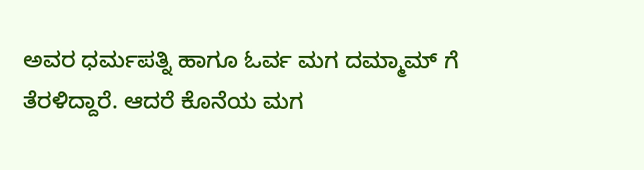ಅವರ ಧರ್ಮಪತ್ನಿ ಹಾಗೂ ಓರ್ವ ಮಗ ದಮ್ಮಾಮ್ ಗೆ ತೆರಳಿದ್ದಾರೆ. ಆದರೆ ಕೊನೆಯ ಮಗ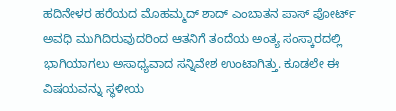ಹದಿನೇಳರ ಹರೆಯದ ಮೊಹಮ್ಮದ್ ಶಾದ್ ಎಂಬಾತನ ಪಾಸ್ ಪೋರ್ಟ್ ಅವಧಿ ಮುಗಿದಿರುವುದರಿಂದ ಆತನಿಗೆ ತಂದೆಯ ಅಂತ್ಯ ಸಂಸ್ಕಾರದಲ್ಲಿ ಭಾಗಿಯಾಗಲು ಅಸಾಧ್ಯವಾದ ಸನ್ನಿವೇಶ ಉಂಟಾಗಿತ್ತು. ಕೂಡಲೇ ಈ ವಿಷಯವನ್ನು ಸ್ಥಳೀಯ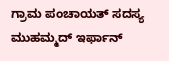ಗ್ರಾಮ ಪಂಚಾಯತ್ ಸದಸ್ಯ ಮುಹಮ್ಮದ್ ಇರ್ಫಾನ್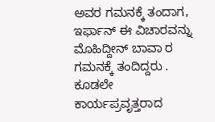ಅವರ ಗಮನಕ್ಕೆ ತಂದಾಗ, ಇರ್ಫಾನ್ ಈ ವಿಚಾರವನ್ನು ಮೊಹಿದ್ದೀನ್ ಬಾವಾ ರ ಗಮನಕ್ಕೆ ತಂದಿದ್ದರು . ಕೂಡಲೇ ಕಾರ್ಯಪ್ರವೃತ್ತರಾದ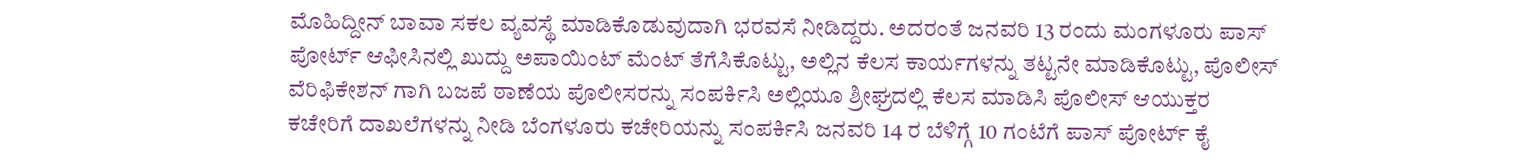ಮೊಹಿದ್ದೀನ್ ಬಾವಾ ಸಕಲ ವ್ಯವಸ್ಥೆ ಮಾಡಿಕೊಡುವುದಾಗಿ ಭರವಸೆ ನೀಡಿದ್ದರು. ಅದರಂತೆ ಜನವರಿ 13 ರಂದು ಮಂಗಳೂರು ಪಾಸ್ ಪೋರ್ಟ್ ಆಫೀಸಿನಲ್ಲಿ ಖುದ್ದು ಅಪಾಯಿಂಟ್ ಮೆಂಟ್ ತೆಗೆಸಿಕೊಟ್ಟು, ಅಲ್ಲಿನ ಕೆಲಸ ಕಾರ್ಯಗಳನ್ನು ತಟ್ಟನೇ ಮಾಡಿಕೊಟ್ಟು, ಪೊಲೀಸ್ ವೆರಿಫಿಕೇಶನ್ ಗಾಗಿ ಬಜಪೆ ಠಾಣೆಯ ಪೊಲೀಸರನ್ನು ಸಂಪರ್ಕಿಸಿ ಅಲ್ಲಿಯೂ ಶ್ರೀಘ್ರದಲ್ಲಿ ಕೆಲಸ ಮಾಡಿಸಿ ಪೊಲೀಸ್ ಆಯುಕ್ತರ ಕಚೇರಿಗೆ ದಾಖಲೆಗಳನ್ನು ನೀಡಿ ಬೆಂಗಳೂರು ಕಚೇರಿಯನ್ನು ಸಂಪರ್ಕಿಸಿ ಜನವರಿ 14 ರ ಬೆಳಿಗ್ಗೆ 10 ಗಂಟೆಗೆ ಪಾಸ್ ಪೋರ್ಟ್ ಕೈ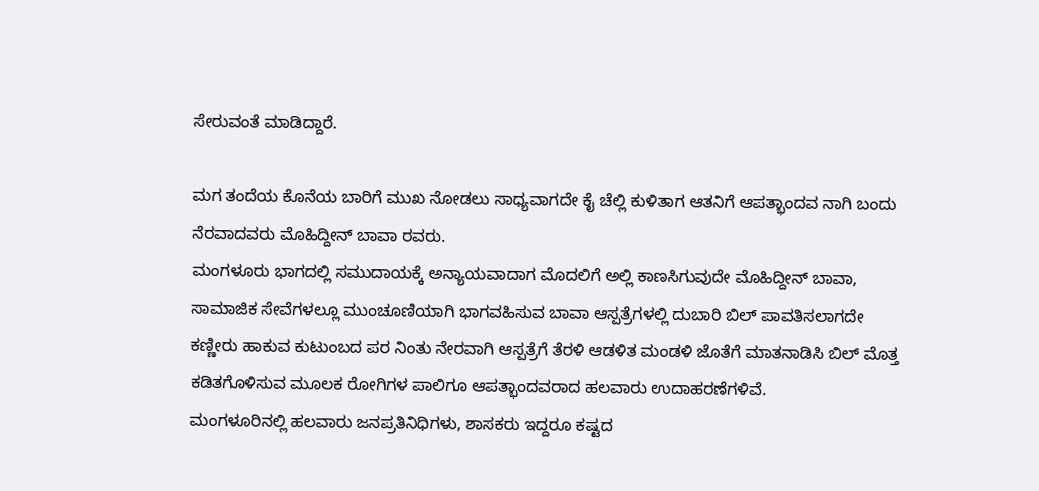ಸೇರುವಂತೆ ಮಾಡಿದ್ದಾರೆ.

ಮಗ ತಂದೆಯ ಕೊನೆಯ ಬಾರಿಗೆ ಮುಖ ನೋಡಲು ಸಾಧ್ಯವಾಗದೇ ಕೈ ಚೆಲ್ಲಿ ಕುಳಿತಾಗ ಆತನಿಗೆ ಆಪತ್ಭಾಂದವ ನಾಗಿ ಬಂದು ನೆರವಾದವರು ಮೊಹಿದ್ದೀನ್ ಬಾವಾ ರವರು.
ಮಂಗಳೂರು ಭಾಗದಲ್ಲಿ ಸಮುದಾಯಕ್ಕೆ ಅನ್ಯಾಯವಾದಾಗ ಮೊದಲಿಗೆ ಅಲ್ಲಿ ಕಾಣಸಿಗುವುದೇ ಮೊಹಿದ್ದೀನ್ ಬಾವಾ, ಸಾಮಾಜಿಕ ಸೇವೆಗಳಲ್ಲೂ ಮುಂಚೂಣಿಯಾಗಿ ಭಾಗವಹಿಸುವ ಬಾವಾ ಆಸ್ಪತ್ರೆಗಳಲ್ಲಿ ದುಬಾರಿ ಬಿಲ್ ಪಾವತಿಸಲಾಗದೇ ಕಣ್ಣೀರು ಹಾಕುವ ಕುಟುಂಬದ ಪರ ನಿಂತು ನೇರವಾಗಿ ಆಸ್ಪತ್ರೆಗೆ ತೆರಳಿ ಆಡಳಿತ ಮಂಡಳಿ ಜೊತೆಗೆ ಮಾತನಾಡಿಸಿ ಬಿಲ್ ಮೊತ್ತ ಕಡಿತಗೊಳಿಸುವ ಮೂಲಕ ರೋಗಿಗಳ ಪಾಲಿಗೂ ಆಪತ್ಭಾಂದವರಾದ ಹಲವಾರು ಉದಾಹರಣೆಗಳಿವೆ.
ಮಂಗಳೂರಿನಲ್ಲಿ ಹಲವಾರು ಜನಪ್ರತಿನಿಧಿಗಳು, ಶಾಸಕರು ಇದ್ದರೂ ಕಷ್ಟದ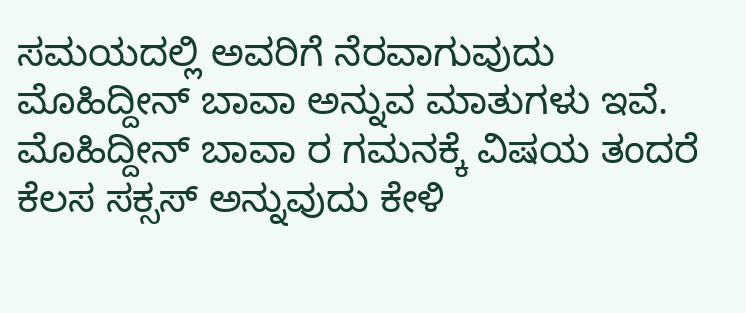ಸಮಯದಲ್ಲಿ ಅವರಿಗೆ ನೆರವಾಗುವುದು ಮೊಹಿದ್ದೀನ್ ಬಾವಾ ಅನ್ನುವ ಮಾತುಗಳು ಇವೆ. ಮೊಹಿದ್ದೀನ್ ಬಾವಾ ರ ಗಮನಕ್ಕೆ ವಿಷಯ ತಂದರೆ ಕೆಲಸ ಸಕ್ಸಸ್ ಅನ್ನುವುದು ಕೇಳಿ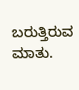ಬರುತ್ತಿರುವ ಮಾತು.